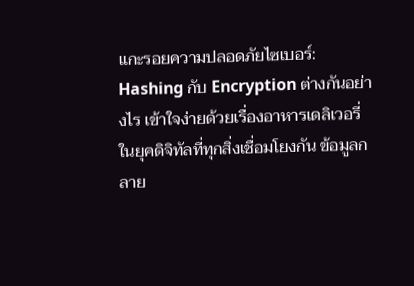แกะรอยความปลอดภัยไซเบอร์: Hashing กับ Encryption ต่างกันอย่างไร เข้าใจง่ายด้วยเรื่องอาหารเดลิเวอรี่
ในยุคดิจิทัลที่ทุกสิ่งเชื่อมโยงกัน ข้อมูลกลาย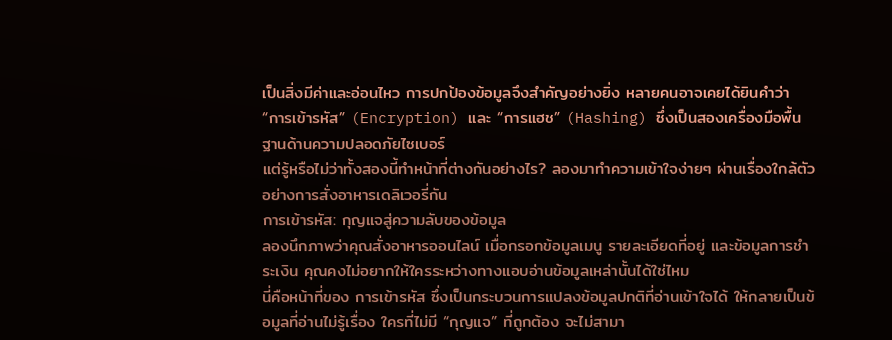เป็นสิ่งมีค่าและอ่อนไหว การปกป้องข้อมูลจึงสำคัญอย่างยิ่ง หลายคนอาจเคยได้ยินคำว่า “การเข้ารหัส” (Encryption) และ “การแฮช” (Hashing) ซึ่งเป็นสองเครื่องมือพื้นฐานด้านความปลอดภัยไซเบอร์
แต่รู้หรือไม่ว่าทั้งสองนี้ทำหน้าที่ต่างกันอย่างไร? ลองมาทำความเข้าใจง่ายๆ ผ่านเรื่องใกล้ตัวอย่างการสั่งอาหารเดลิเวอรี่กัน
การเข้ารหัส: กุญแจสู่ความลับของข้อมูล
ลองนึกภาพว่าคุณสั่งอาหารออนไลน์ เมื่อกรอกข้อมูลเมนู รายละเอียดที่อยู่ และข้อมูลการชำระเงิน คุณคงไม่อยากให้ใครระหว่างทางแอบอ่านข้อมูลเหล่านั้นได้ใช่ไหม
นี่คือหน้าที่ของ การเข้ารหัส ซึ่งเป็นกระบวนการแปลงข้อมูลปกติที่อ่านเข้าใจได้ ให้กลายเป็นข้อมูลที่อ่านไม่รู้เรื่อง ใครที่ไม่มี “กุญแจ” ที่ถูกต้อง จะไม่สามา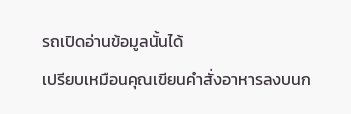รถเปิดอ่านข้อมูลนั้นได้
เปรียบเหมือนคุณเขียนคำสั่งอาหารลงบนก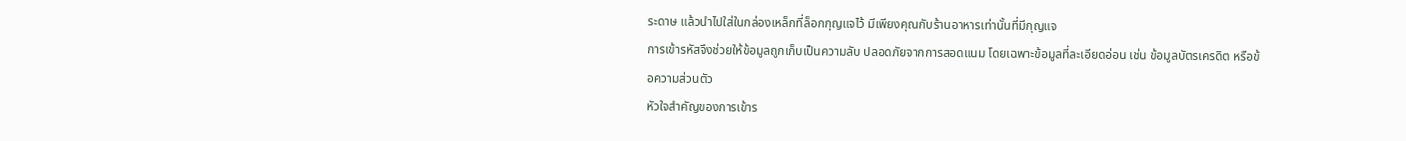ระดาษ แล้วนำไปใส่ในกล่องเหล็กที่ล็อกกุญแจไว้ มีเพียงคุณกับร้านอาหารเท่านั้นที่มีกุญแจ
การเข้ารหัสจึงช่วยให้ข้อมูลถูกเก็บเป็นความลับ ปลอดภัยจากการสอดแนม โดยเฉพาะข้อมูลที่ละเอียดอ่อน เช่น ข้อมูลบัตรเครดิต หรือข้อความส่วนตัว
หัวใจสำคัญของการเข้าร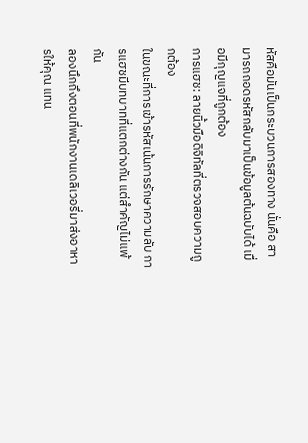หัสคือมันเป็นกระบวนการสองทาง นั่นคือ สามารถถอดรหัสกลับมาเป็นข้อมูลต้นฉบับได้ เมื่อมีกุญแจที่ถูกต้อง
การแฮช: ลายนิ้วมือดิจิทัลที่ตรวจสอบความถูกต้อง
ในขณะที่การเข้ารหัสเน้นการรักษาความลับ การแฮชมีบทบาทที่แตกต่างกัน แต่สำคัญไม่แพ้กัน
ลองนึกถึงตอนที่พนักงานเดลิเวอรี่มาส่งอาหารให้คุณ แทน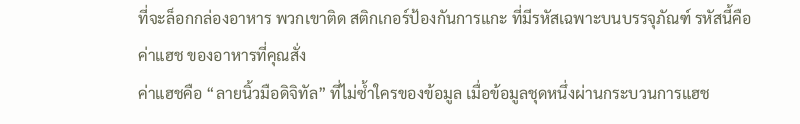ที่จะล็อกกล่องอาหาร พวกเขาติด สติกเกอร์ป้องกันการแกะ ที่มีรหัสเฉพาะบนบรรจุภัณฑ์ รหัสนี้คือ ค่าแฮช ของอาหารที่คุณสั่ง
ค่าแฮชคือ “ลายนิ้วมือดิจิทัล” ที่ไม่ซ้ำใครของข้อมูล เมื่อข้อมูลชุดหนึ่งผ่านกระบวนการแฮช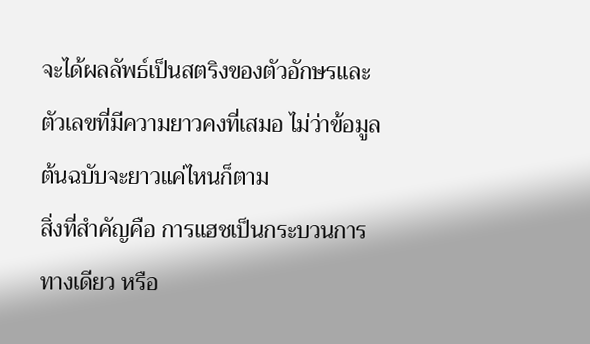จะได้ผลลัพธ์เป็นสตริงของตัวอักษรและตัวเลขที่มีความยาวคงที่เสมอ ไม่ว่าข้อมูลต้นฉบับจะยาวแค่ไหนก็ตาม
สิ่งที่สำคัญคือ การแฮชเป็นกระบวนการ ทางเดียว หรือ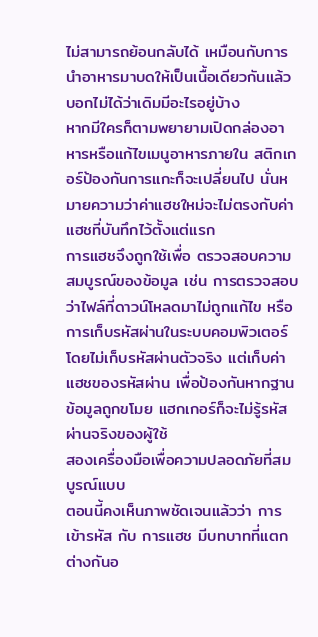ไม่สามารถย้อนกลับได้ เหมือนกับการนำอาหารมาบดให้เป็นเนื้อเดียวกันแล้วบอกไม่ได้ว่าเดิมมีอะไรอยู่บ้าง
หากมีใครก็ตามพยายามเปิดกล่องอาหารหรือแก้ไขเมนูอาหารภายใน สติกเกอร์ป้องกันการแกะก็จะเปลี่ยนไป นั่นหมายความว่าค่าแฮชใหม่จะไม่ตรงกับค่าแฮชที่บันทึกไว้ตั้งแต่แรก
การแฮชจึงถูกใช้เพื่อ ตรวจสอบความสมบูรณ์ของข้อมูล เช่น การตรวจสอบว่าไฟล์ที่ดาวน์โหลดมาไม่ถูกแก้ไข หรือการเก็บรหัสผ่านในระบบคอมพิวเตอร์ โดยไม่เก็บรหัสผ่านตัวจริง แต่เก็บค่าแฮชของรหัสผ่าน เพื่อป้องกันหากฐานข้อมูลถูกขโมย แฮกเกอร์ก็จะไม่รู้รหัสผ่านจริงของผู้ใช้
สองเครื่องมือเพื่อความปลอดภัยที่สมบูรณ์แบบ
ตอนนี้คงเห็นภาพชัดเจนแล้วว่า การเข้ารหัส กับ การแฮช มีบทบาทที่แตกต่างกันอ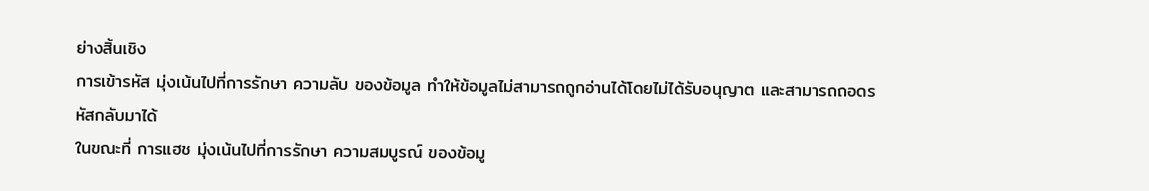ย่างสิ้นเชิง
การเข้ารหัส มุ่งเน้นไปที่การรักษา ความลับ ของข้อมูล ทำให้ข้อมูลไม่สามารถถูกอ่านได้โดยไม่ได้รับอนุญาต และสามารถถอดรหัสกลับมาได้
ในขณะที่ การแฮช มุ่งเน้นไปที่การรักษา ความสมบูรณ์ ของข้อมู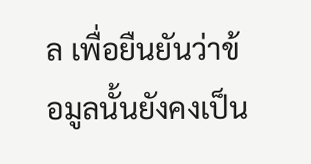ล เพื่อยืนยันว่าข้อมูลนั้นยังคงเป็น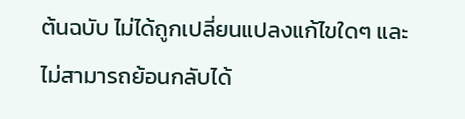ต้นฉบับ ไม่ได้ถูกเปลี่ยนแปลงแก้ไขใดๆ และไม่สามารถย้อนกลับได้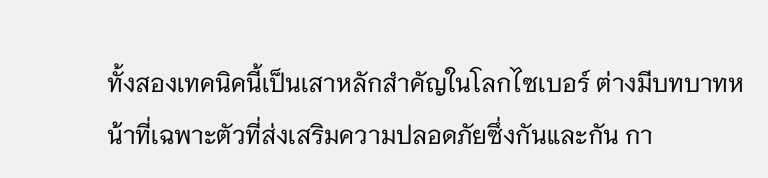ทั้งสองเทคนิคนี้เป็นเสาหลักสำคัญในโลกไซเบอร์ ต่างมีบทบาทหน้าที่เฉพาะตัวที่ส่งเสริมความปลอดภัยซึ่งกันและกัน กา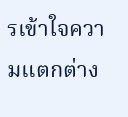รเข้าใจความแตกต่าง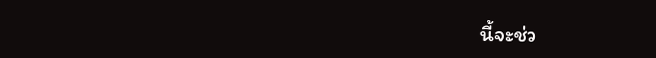นี้จะช่ว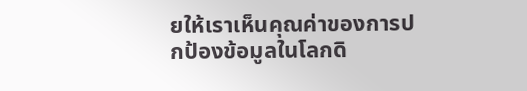ยให้เราเห็นคุณค่าของการปกป้องข้อมูลในโลกดิ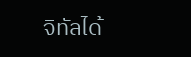จิทัลได้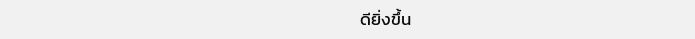ดียิ่งขึ้น